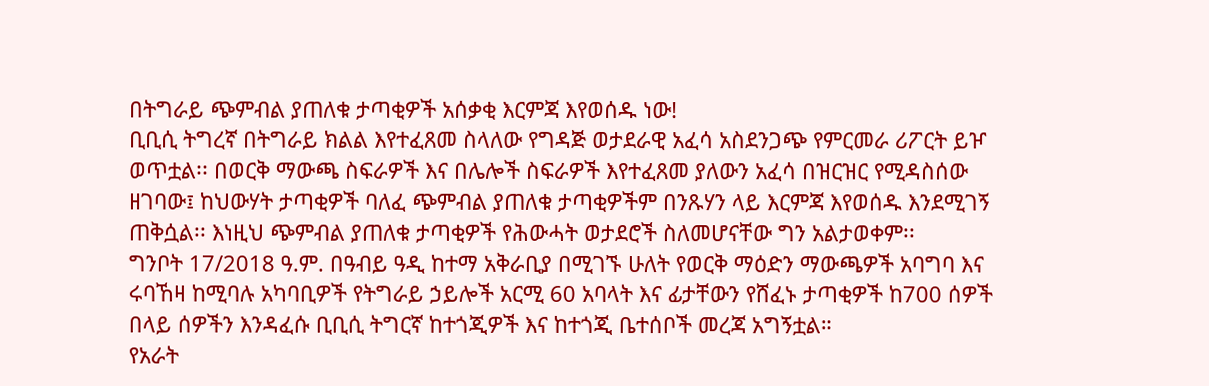በትግራይ ጭምብል ያጠለቁ ታጣቂዎች አሰቃቂ እርምጃ እየወሰዱ ነው!
ቢቢሲ ትግረኛ በትግራይ ክልል እየተፈጸመ ስላለው የግዳጅ ወታደራዊ አፈሳ አስደንጋጭ የምርመራ ሪፖርት ይዦ ወጥቷል፡፡ በወርቅ ማውጫ ስፍራዎች እና በሌሎች ስፍራዎች እየተፈጸመ ያለውን አፈሳ በዝርዝር የሚዳስሰው ዘገባው፤ ከህውሃት ታጣቂዎች ባለፈ ጭምብል ያጠለቁ ታጣቂዎችም በንጹሃን ላይ እርምጃ እየወሰዱ እንደሚገኝ ጠቅሷል፡፡ እነዚህ ጭምብል ያጠለቁ ታጣቂዎች የሕውሓት ወታደሮች ስለመሆናቸው ግን አልታወቀም፡፡
ግንቦት 17/2018 ዓ.ም. በዓብይ ዓዲ ከተማ አቅራቢያ በሚገኙ ሁለት የወርቅ ማዕድን ማውጫዎች አባግባ እና ሩባኸዛ ከሚባሉ አካባቢዎች የትግራይ ኃይሎች አርሚ 60 አባላት እና ፊታቸውን የሸፈኑ ታጣቂዎች ከ700 ሰዎች በላይ ሰዎችን እንዳፈሱ ቢቢሲ ትግርኛ ከተጎጂዎች እና ከተጎጂ ቤተሰቦች መረጃ አግኝቷል።
የአራት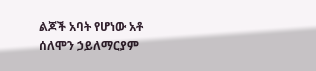ልጆች አባት የሆነው አቶ ሰለሞን ኃይለማርያም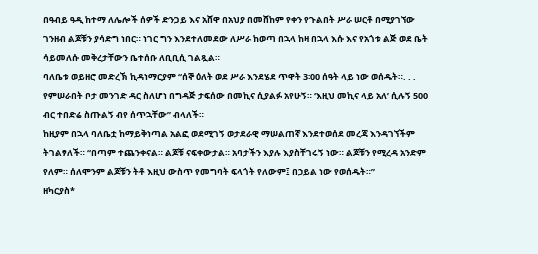በዓብይ ዓዲ ከተማ ለሌሎች ሰዎች ድንጋይ እና አሸዋ በአህያ በመሸከም የቀን የጉልበት ሥራ ሠርቶ በሚያገኘው ገንዘብ ልጆቹን ያሳድግ ነበር። ነገር ግን እንደተለመደው ለሥራ ከወጣ በኋላ ከዛ በኋላ እሱ እና የአጎቱ ልጅ ወደ ቤት ሳይመለሱ መቅረታቸውን ቤተሰቡ ለቢቢሲ ገልጿል።
ባለቤቱ ወይዘሮ መድረኽ ኪዳነማርያም “ሰኞ ዕለት ወደ ሥራ እንደሄደ ጥዋት 3፡00 ሰዓት ላይ ነው ወሰዱት።. . . የምሠራበት ቦታ መንገድ ዳር ስለሆነ በግዳጅ ታፍሰው በመኪና ሲያልፉ አየሁኝ። ‘እዚህ መኪና ላይ አለ’ ሲሉኝ 500 ብር ተበድሬ ስጡልኝ ብየ ሰጥኋቸው” ብላለች።
ከዚያም በኋላ ባለቤቷ ከማይቅነጣል አልፎ ወደሚገኝ ወታደራዊ ማሠልጠኛ እንደተወሰደ መረጃ እንዳገኘችም ትገልፃለች። “በጣም ተጨንቀናል። ልጆቹ ናፍቀውታል። አባታችን እያሉ እያስቸገሩኝ ነው። ልጆቹን የሚረዳ አንድም የለም። ሰለሞንም ልጆቹን ትቶ እዚህ ውስጥ የመግባት ፍላጎት የለውም፤ በኃይል ነው የወሰዱት።”
ዘካርያስ*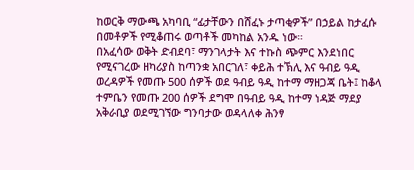ከወርቅ ማውጫ አካባቢ “ፊታቸውን በሸፈኑ ታጣቂዎች” በኃይል ከታፈሱ በመቶዎች የሚቆጠሩ ወጣቶች መካከል አንዱ ነው።
በአፈሳው ወቅት ድብደባ፣ ማንገላታት እና ተኩስ ጭምር እንደነበር የሚናገረው ዘካሪያስ ከጣንቋ አበርገለ፣ ቀይሕ ተኽሊ እና ዓብይ ዓዲ ወረዳዎች የመጡ 500 ሰዎች ወደ ዓብይ ዓዲ ከተማ ማዘጋጃ ቤት፤ ከቆላ ተምቤን የመጡ 200 ሰዎች ደግሞ በዓብይ ዓዲ ከተማ ነዳጅ ማደያ አቅራቢያ ወደሚገኘው ግንባታው ወዳላለቀ ሕንፃ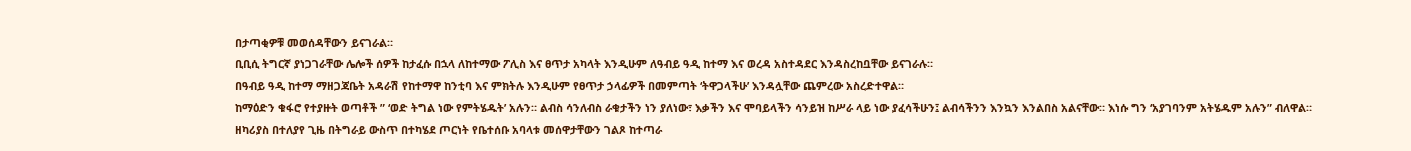በታጣቂዎቹ መወሰዳቸውን ይናገራል።
ቢቢሲ ትግርኛ ያነጋገራቸው ሌሎች ሰዎች ከታፈሱ በኋላ ለከተማው ፖሊስ እና ፀጥታ አካላት እንዲሁም ለዓብይ ዓዲ ከተማ እና ወረዳ አስተዳደር እንዳስረከቧቸው ይናገራሉ።
በዓብይ ዓዲ ከተማ ማዘጋጃቤት አዳራሽ የከተማዋ ከንቲባ እና ምክትሉ እንዲሁም የፀጥታ ኃላፊዎች በመምጣት ‘ትዋጋላችሁ’ እንዳሏቸው ጨምረው አስረድተዋል።
ከማዕድን ቁፋሮ የተያዙት ወጣቶች ” ‘ወድ ትግል ነው የምትሄዱት’ አሉን። ልብስ ሳንለብስ ራቁታችን ነን ያለነው፣ እቃችን እና ሞባይላችን ሳንይዝ ከሥራ ላይ ነው ያፈሳችሁን፤ ልብሳችንን እንኳን እንልበስ አልናቸው። እነሱ ግን ‘አያገባንም አትሄዱም አሉን” ብለዋል።
ዘካሪያስ በተለያየ ጊዜ በትግራይ ውስጥ በተካሄደ ጦርነት የቤተሰቡ አባላቱ መሰዋታቸውን ገልጾ ከተጣራ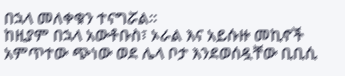በኋላ መለቀቁን ተናግሯል።
ከዚያም በኋላ አውቶቡስ፣ ኦራል እና አይሱዙ መኪኖች አምጥተው ጭነው ወደ ሌላ ቦታ እንደወሰዷቸው ቢቢሲ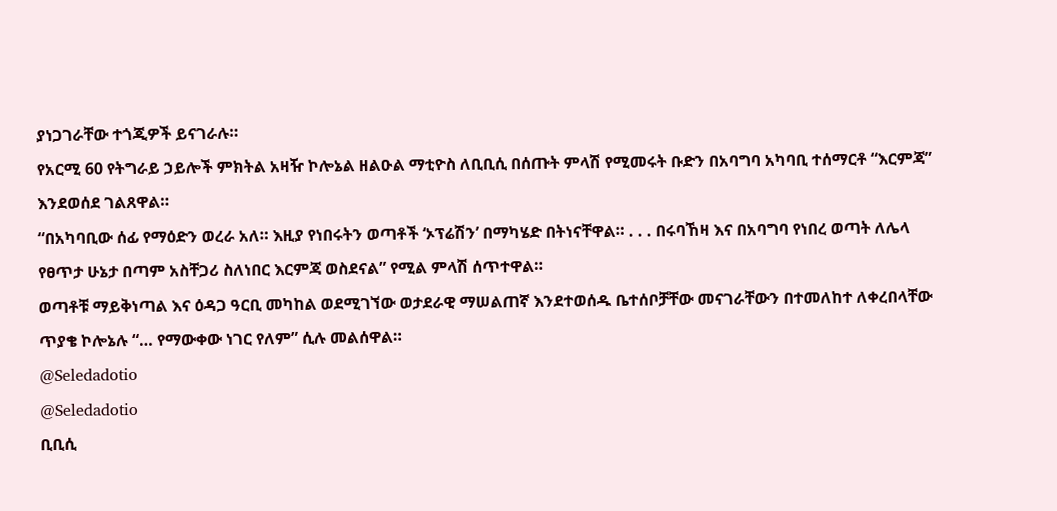ያነጋገራቸው ተጎጂዎች ይናገራሉ።
የአርሚ 60 የትግራይ ኃይሎች ምክትል አዛዥ ኮሎኔል ዘልዑል ማቲዮስ ለቢቢሲ በሰጡት ምላሽ የሚመሩት ቡድን በአባግባ አካባቢ ተሰማርቶ “እርምጃ” እንደወሰደ ገልጸዋል።
“በአካባቢው ሰፊ የማዕድን ወረራ አለ። እዚያ የነበሩትን ወጣቶች ‘ኦፕሬሽን’ በማካሄድ በትነናቸዋል። . . . በሩባኸዛ እና በአባግባ የነበረ ወጣት ለሌላ የፀጥታ ሁኔታ በጣም አስቸጋሪ ስለነበር እርምጃ ወስደናል” የሚል ምላሽ ሰጥተዋል።
ወጣቶቹ ማይቅነጣል እና ዕዳጋ ዓርቢ መካከል ወደሚገኘው ወታደራዊ ማሠልጠኛ እንደተወሰዱ ቤተሰቦቻቸው መናገራቸውን በተመለከተ ለቀረበላቸው ጥያቄ ኮሎኔሉ “… የማውቀው ነገር የለም” ሲሉ መልሰዋል።
@Seledadotio
@Seledadotio
ቢቢሲ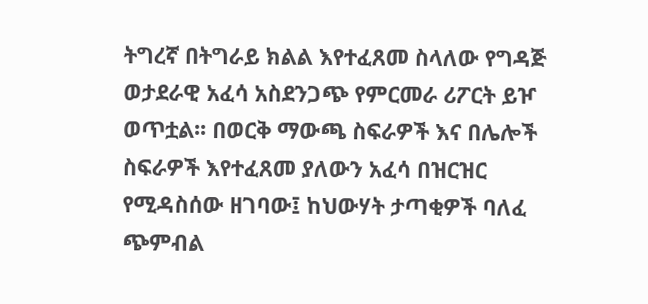ትግረኛ በትግራይ ክልል እየተፈጸመ ስላለው የግዳጅ ወታደራዊ አፈሳ አስደንጋጭ የምርመራ ሪፖርት ይዦ ወጥቷል፡፡ በወርቅ ማውጫ ስፍራዎች እና በሌሎች ስፍራዎች እየተፈጸመ ያለውን አፈሳ በዝርዝር የሚዳስሰው ዘገባው፤ ከህውሃት ታጣቂዎች ባለፈ ጭምብል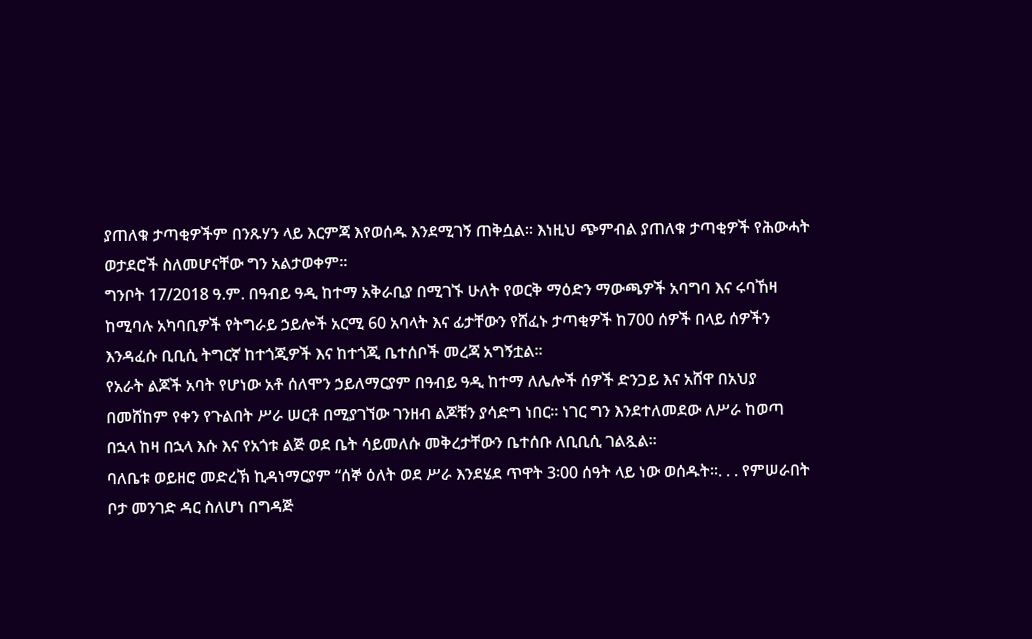ያጠለቁ ታጣቂዎችም በንጹሃን ላይ እርምጃ እየወሰዱ እንደሚገኝ ጠቅሷል፡፡ እነዚህ ጭምብል ያጠለቁ ታጣቂዎች የሕውሓት ወታደሮች ስለመሆናቸው ግን አልታወቀም፡፡
ግንቦት 17/2018 ዓ.ም. በዓብይ ዓዲ ከተማ አቅራቢያ በሚገኙ ሁለት የወርቅ ማዕድን ማውጫዎች አባግባ እና ሩባኸዛ ከሚባሉ አካባቢዎች የትግራይ ኃይሎች አርሚ 60 አባላት እና ፊታቸውን የሸፈኑ ታጣቂዎች ከ700 ሰዎች በላይ ሰዎችን እንዳፈሱ ቢቢሲ ትግርኛ ከተጎጂዎች እና ከተጎጂ ቤተሰቦች መረጃ አግኝቷል።
የአራት ልጆች አባት የሆነው አቶ ሰለሞን ኃይለማርያም በዓብይ ዓዲ ከተማ ለሌሎች ሰዎች ድንጋይ እና አሸዋ በአህያ በመሸከም የቀን የጉልበት ሥራ ሠርቶ በሚያገኘው ገንዘብ ልጆቹን ያሳድግ ነበር። ነገር ግን እንደተለመደው ለሥራ ከወጣ በኋላ ከዛ በኋላ እሱ እና የአጎቱ ልጅ ወደ ቤት ሳይመለሱ መቅረታቸውን ቤተሰቡ ለቢቢሲ ገልጿል።
ባለቤቱ ወይዘሮ መድረኽ ኪዳነማርያም “ሰኞ ዕለት ወደ ሥራ እንደሄደ ጥዋት 3፡00 ሰዓት ላይ ነው ወሰዱት።. . . የምሠራበት ቦታ መንገድ ዳር ስለሆነ በግዳጅ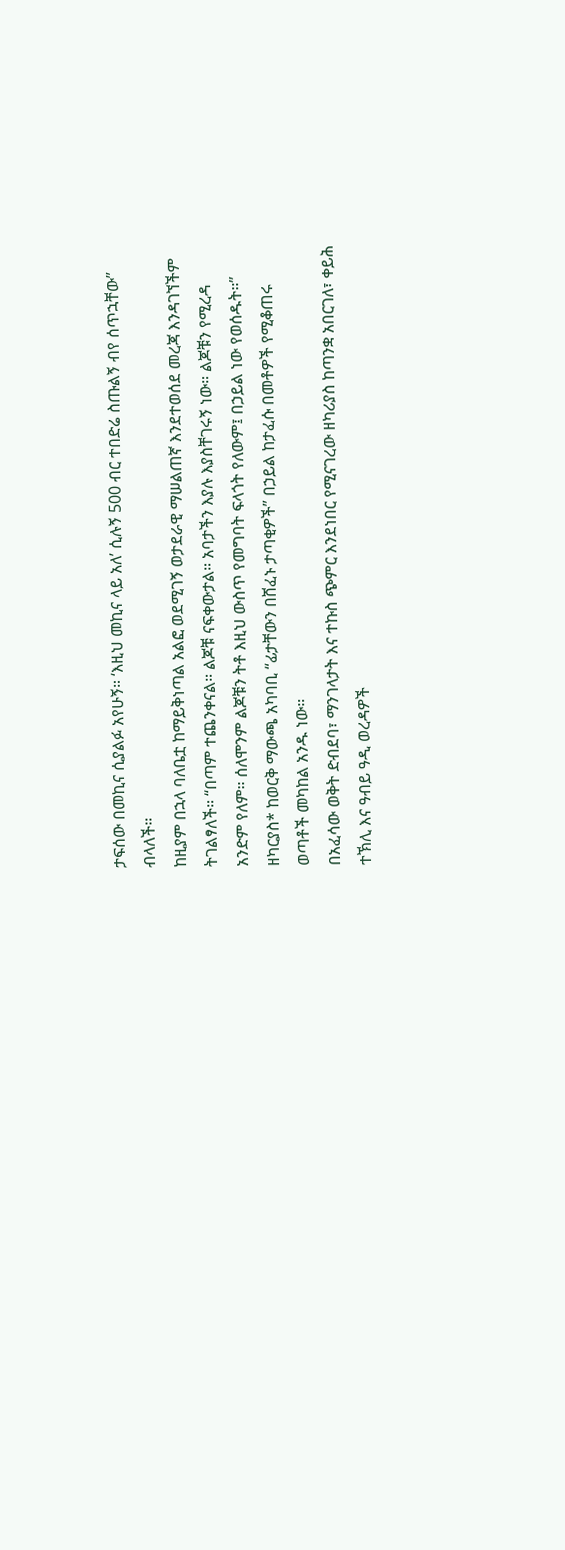ታፍሰው በመኪና ሲያልፉ አየሁኝ። ‘እዚህ መኪና ላይ አለ’ ሲሉኝ 500 ብር ተበድሬ ስጡልኝ ብየ ሰጥኋቸው” ብላለች።
ከዚያም በኋላ ባለቤቷ ከማይቅነጣል አልፎ ወደሚገኝ ወታደራዊ ማሠልጠኛ እንደተወሰደ መረጃ እንዳገኘችም ትገልፃለች። “በጣም ተጨንቀናል። ልጆቹ ናፍቀውታል። አባታችን እያሉ እያስቸገሩኝ ነው። ልጆቹን የሚረዳ አንድም የለም። ሰለሞንም ልጆቹን ትቶ እዚህ ውስጥ የመግባት ፍላጎት የለውም፤ በኃይል ነው የወሰዱት።”
ዘካርያስ* ከወርቅ ማውጫ አካባቢ “ፊታቸውን በሸፈኑ ታጣቂዎች” በኃይል ከታፈሱ በመቶዎች የሚቆጠሩ ወጣቶች መካከል አንዱ ነው።
በአፈሳው ወቅት ድብደባ፣ ማንገላታት እና ተኩስ ጭምር እንደነበር የሚናገረው ዘካሪያስ ከጣንቋ አበርገለ፣ ቀይሕ ተኽሊ እና ዓብይ ዓዲ ወረዳዎች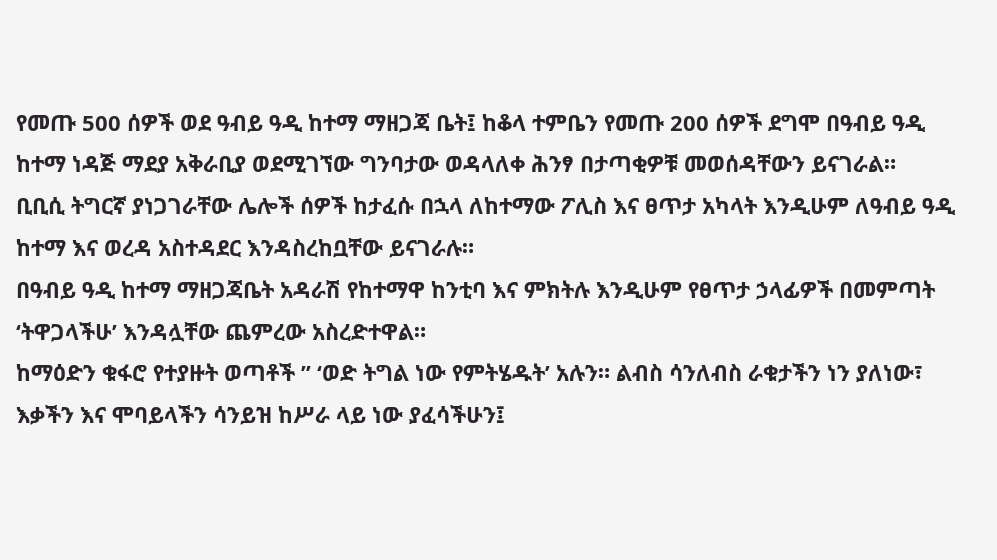የመጡ 500 ሰዎች ወደ ዓብይ ዓዲ ከተማ ማዘጋጃ ቤት፤ ከቆላ ተምቤን የመጡ 200 ሰዎች ደግሞ በዓብይ ዓዲ ከተማ ነዳጅ ማደያ አቅራቢያ ወደሚገኘው ግንባታው ወዳላለቀ ሕንፃ በታጣቂዎቹ መወሰዳቸውን ይናገራል።
ቢቢሲ ትግርኛ ያነጋገራቸው ሌሎች ሰዎች ከታፈሱ በኋላ ለከተማው ፖሊስ እና ፀጥታ አካላት እንዲሁም ለዓብይ ዓዲ ከተማ እና ወረዳ አስተዳደር እንዳስረከቧቸው ይናገራሉ።
በዓብይ ዓዲ ከተማ ማዘጋጃቤት አዳራሽ የከተማዋ ከንቲባ እና ምክትሉ እንዲሁም የፀጥታ ኃላፊዎች በመምጣት ‘ትዋጋላችሁ’ እንዳሏቸው ጨምረው አስረድተዋል።
ከማዕድን ቁፋሮ የተያዙት ወጣቶች ” ‘ወድ ትግል ነው የምትሄዱት’ አሉን። ልብስ ሳንለብስ ራቁታችን ነን ያለነው፣ እቃችን እና ሞባይላችን ሳንይዝ ከሥራ ላይ ነው ያፈሳችሁን፤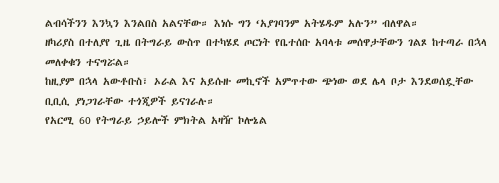ልብሳችንን እንኳን እንልበስ አልናቸው። እነሱ ግን ‘አያገባንም አትሄዱም አሉን” ብለዋል።
ዘካሪያስ በተለያየ ጊዜ በትግራይ ውስጥ በተካሄደ ጦርነት የቤተሰቡ አባላቱ መሰዋታቸውን ገልጾ ከተጣራ በኋላ መለቀቁን ተናግሯል።
ከዚያም በኋላ አውቶቡስ፣ ኦራል እና አይሱዙ መኪኖች አምጥተው ጭነው ወደ ሌላ ቦታ እንደወሰዷቸው ቢቢሲ ያነጋገራቸው ተጎጂዎች ይናገራሉ።
የአርሚ 60 የትግራይ ኃይሎች ምክትል አዛዥ ኮሎኔል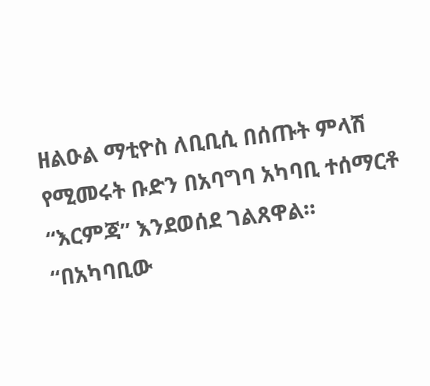ዘልዑል ማቲዮስ ለቢቢሲ በሰጡት ምላሽ የሚመሩት ቡድን በአባግባ አካባቢ ተሰማርቶ “እርምጃ” እንደወሰደ ገልጸዋል።
“በአካባቢው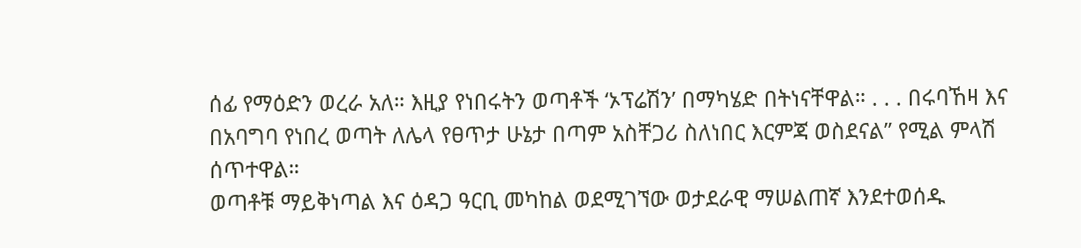ሰፊ የማዕድን ወረራ አለ። እዚያ የነበሩትን ወጣቶች ‘ኦፕሬሽን’ በማካሄድ በትነናቸዋል። . . . በሩባኸዛ እና በአባግባ የነበረ ወጣት ለሌላ የፀጥታ ሁኔታ በጣም አስቸጋሪ ስለነበር እርምጃ ወስደናል” የሚል ምላሽ ሰጥተዋል።
ወጣቶቹ ማይቅነጣል እና ዕዳጋ ዓርቢ መካከል ወደሚገኘው ወታደራዊ ማሠልጠኛ እንደተወሰዱ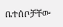ቤተሰቦቻቸው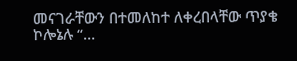መናገራቸውን በተመለከተ ለቀረበላቸው ጥያቄ ኮሎኔሉ “…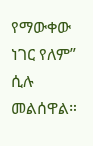የማውቀው ነገር የለም” ሲሉ መልሰዋል።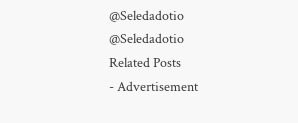@Seledadotio
@Seledadotio
Related Posts
- Advertisement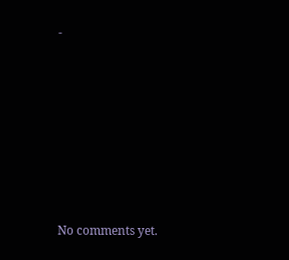-







No comments yet.